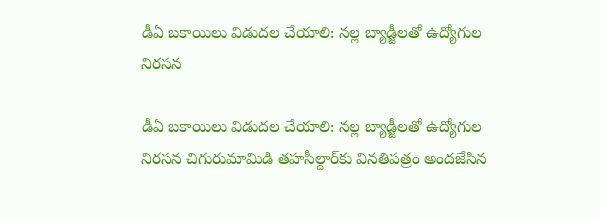డీఏ బకాయిలు విడుదల చేయాలి: నల్ల బ్యాడ్జీలతో ఉద్యోగుల నిరసన

డీఏ బకాయిలు విడుదల చేయాలి: నల్ల బ్యాడ్జీలతో ఉద్యోగుల నిరసన చిగురుమామిడి తహసీల్దార్‌కు వినతిపత్రం అందజేసిన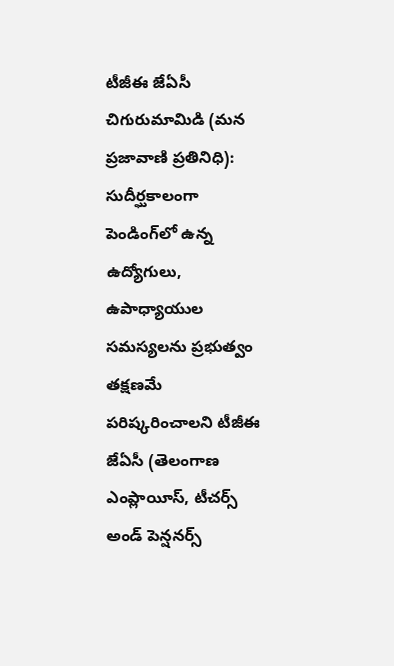టీజీఈ జేఏసీ చిగురుమామిడి (మన ప్రజావాణి ప్రతినిధి): సుదీర్ఘకాలంగా పెండింగ్‌లో ఉన్న ఉద్యోగులు, ఉపాధ్యాయుల సమస్యలను ప్రభుత్వం తక్షణమే పరిష్కరించాలని టీజీఈ జేఏసీ (తెలంగాణ ఎంప్లాయీస్‌, టీచర్స్‌ అండ్‌ పెన్షనర్స్‌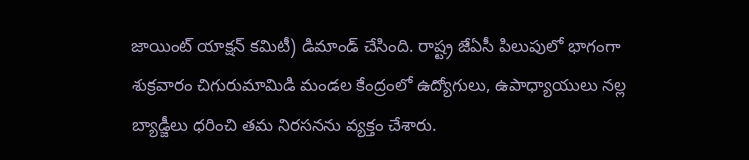జాయింట్‌ యాక్షన్‌ కమిటీ) డిమాండ్ చేసింది. రాష్ట్ర జేఏసీ పిలుపులో భాగంగా శుక్రవారం చిగురుమామిడి మండల కేంద్రంలో ఉద్యోగులు, ఉపాధ్యాయులు నల్ల బ్యాడ్జీలు ధరించి తమ నిరసనను వ్యక్తం చేశారు.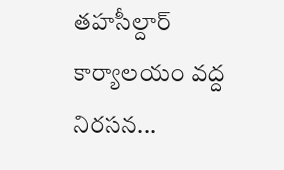తహసీల్దార్ కార్యాలయం వద్ద నిరసన...